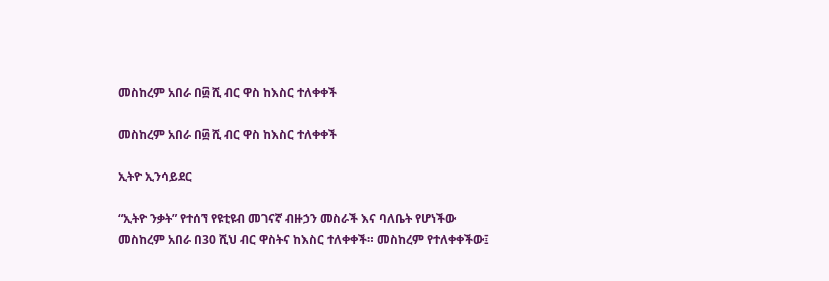መስከረም አበራ በ፴ ሺ ብር ዋስ ከእስር ተለቀቀች

መስከረም አበራ በ፴ ሺ ብር ዋስ ከእስር ተለቀቀች

ኢትዮ ኢንሳይደር

“ኢትዮ ንቃት” የተሰኘ የዩቲዩብ መገናኛ ብዙኃን መስራች እና ባለቤት የሆነችው መስከረም አበራ በ30 ሺህ ብር ዋስትና ከእስር ተለቀቀች። መስከረም የተለቀቀችው፤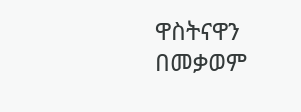ዋስትናዋን በመቃወም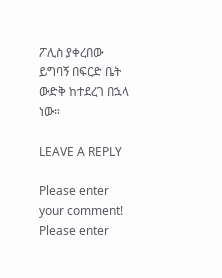ፖሊስ ያቀረበው ይግባኝ በፍርድ ቤት ውድቅ ከተደረገ በኋላ ነው።

LEAVE A REPLY

Please enter your comment!
Please enter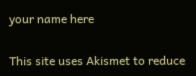your name here

This site uses Akismet to reduce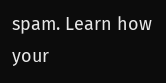spam. Learn how your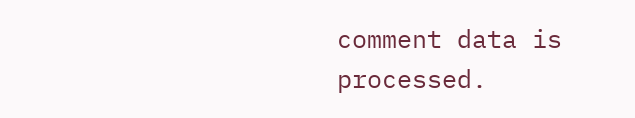comment data is processed.